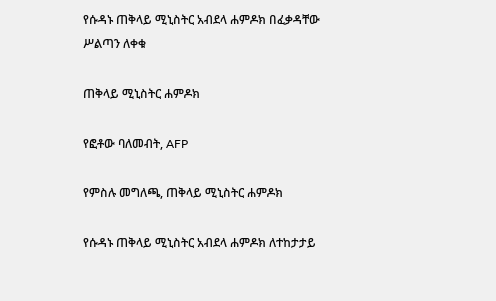የሱዳኑ ጠቅላይ ሚኒስትር አብደላ ሐምዶክ በፈቃዳቸው ሥልጣን ለቀቁ

ጠቅላይ ሚኒስትር ሐምዶክ

የፎቶው ባለመብት, AFP

የምስሉ መግለጫ, ጠቅላይ ሚኒስትር ሐምዶክ

የሱዳኑ ጠቅላይ ሚኒስትር አብደላ ሐምዶክ ለተከታታይ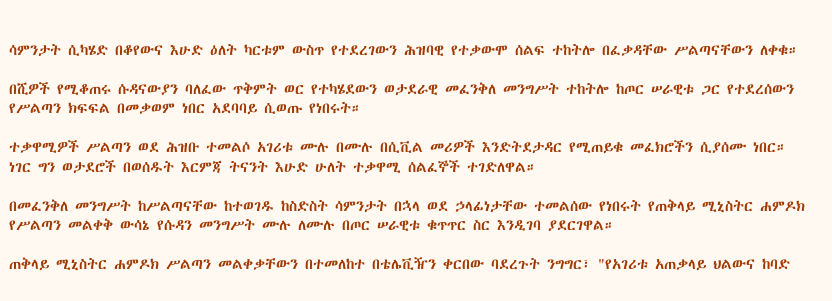ሳምንታት ሲካሄድ በቆየውና እሁድ ዕለት ካርቱም ውስጥ የተደረገውን ሕዝባዊ የተቃውሞ ሰልፍ ተከትሎ በፈቃዳቸው ሥልጣናቸውን ለቀቁ።

በሺዎች የሚቆጠሩ ሱዳናውያን ባለፈው ጥቅምት ወር የተካሄደውን ወታደራዊ መፈንቅለ መንግሥት ተከትሎ ከጦር ሠራዊቱ ጋር የተደረሰውን የሥልጣን ክፍፍል በመቃወም ነበር አደባባይ ሲወጡ የነበሩት።

ተቃዋሚዎች ሥልጣን ወደ ሕዝቡ ተመልሶ አገሪቱ ሙሉ በሙሉ በሲቪል መሪዎች እንድትደታዳር የሚጠይቁ መፈክሮችን ሲያሰሙ ነበር። ነገር ግን ወታደሮች በወሰዱት እርምጃ ትናንት እሁድ ሁለት ተቃዋሚ ሰልፈኞች ተገድለዋል።

በመፈንቅለ መንግሥት ከሥልጣናቸው ከተወገዱ ከስድስት ሳምንታት በኋላ ወደ ኃላፊነታቸው ተመልሰው የነበሩት የጠቅላይ ሚኒስትር ሐምዶክ የሥልጣን መልቀቅ ውሳኔ የሱዳን መንግሥት ሙሉ ለሙሉ በጦር ሠራዊቱ ቁጥጥር ስር እንዲገባ ያደርገዋል።

ጠቅላይ ሚኒስትር ሐምዶክ ሥልጣን መልቀቃቸውን በተመለከተ በቴሌቪዥን ቀርበው ባደረጉት ንግግር፣ "የአገሪቱ አጠቃላይ ህልውና ከባድ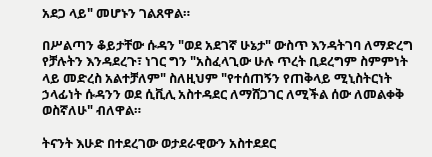አደጋ ላይ" መሆኑን ገልጸዋል።

በሥልጣን ቆይታቸው ሱዳን "ወደ አደገኛ ሁኔታ" ውስጥ እንዳትገባ ለማድረግ የቻሉትን እንዳደረጉ፣ ነገር ግን "አስፈላጊው ሁሉ ጥረት ቢደረግም ስምምነት ላይ መድረስ አልተቻለም" ስለዚህም "የተሰጠኝን የጠቅላይ ሚኒስትርነት ኃላፊነት ሱዳንን ወደ ሲቪሊ አስተዳደር ለማሸጋገር ለሚችል ሰው ለመልቀቅ ወስኛለሁ" ብለዋል።

ትናንት እሁድ በተደረገው ወታደራዊውን አስተደደር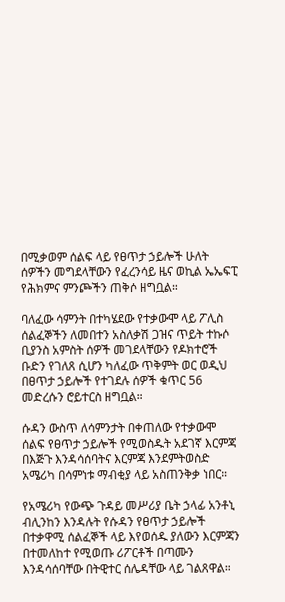በሚቃወም ሰልፍ ላይ የፀጥታ ኃይሎች ሁለት ሰዎችን መግደላቸውን የፈረንሳይ ዜና ወኪል ኤኤፍፒ የሕክምና ምንጮችን ጠቅሶ ዘግቧል።

ባለፈው ሳምንት በተካሄደው የተቃውሞ ላይ ፖሊስ ሰልፈኞችን ለመበተን አስለቃሽ ጋዝና ጥይት ተኩሶ ቢያንስ አምስት ሰዎች መገደላቸውን የዶክተሮች ቡድን የገለጸ ሲሆን ካለፈው ጥቅምት ወር ወዲህ በፀጥታ ኃይሎች የተገደሉ ሰዎች ቁጥር 56 መድረሱን ሮይተርስ ዘግቧል።

ሱዳን ውስጥ ለሳምንታት በቀጠለው የተቃውሞ ሰልፍ የፀጥታ ኃይሎች የሚወስዱት አደገኛ እርምጃ በእጅጉ እንዳሳሰባትና እርምጃ እንደምትወስድ አሜሪካ በሳምነቱ ማብቂያ ላይ አስጠንቅቃ ነበር።

የአሜሪካ የውጭ ጉዳይ መሥሪያ ቤት ኃላፊ አንቶኒ ብሊንከን እንዳሉት የሱዳን የፀጥታ ኃይሎች በተቃዋሚ ሰልፈኞች ላይ እየወሰዱ ያለውን እርምጃን በተመለከተ የሚወጡ ሪፖርቶች በጣሙን እንዳሳሰባቸው በትዊተር ሰሌዳቸው ላይ ገልጸዋል።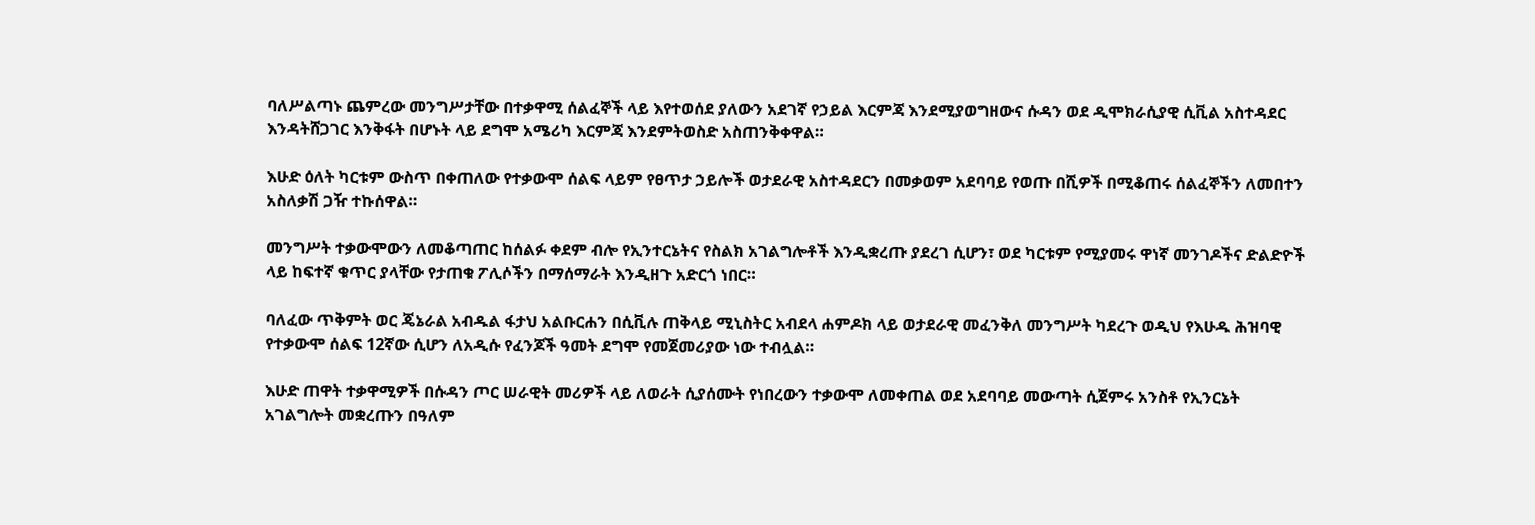ባለሥልጣኑ ጨምረው መንግሥታቸው በተቃዋሚ ሰልፈኞች ላይ እየተወሰደ ያለውን አደገኛ የኃይል እርምጃ እንደሚያወግዘውና ሱዳን ወደ ዲሞክራሲያዊ ሲቪል አስተዳደር እንዳትሸጋገር እንቅፋት በሆኑት ላይ ደግሞ አሜሪካ እርምጃ እንደምትወስድ አስጠንቅቀዋል።

እሁድ ዕለት ካርቱም ውስጥ በቀጠለው የተቃውሞ ሰልፍ ላይም የፀጥታ ኃይሎች ወታደራዊ አስተዳደርን በመቃወም አደባባይ የወጡ በሺዎች በሚቆጠሩ ሰልፈኞችን ለመበተን አስለቃሽ ጋዥ ተኩሰዋል።

መንግሥት ተቃውሞውን ለመቆጣጠር ከሰልፉ ቀደም ብሎ የኢንተርኔትና የስልክ አገልግሎቶች እንዲቋረጡ ያደረገ ሲሆን፣ ወደ ካርቱም የሚያመሩ ዋነኛ መንገዶችና ድልድዮች ላይ ከፍተኛ ቁጥር ያላቸው የታጠቁ ፖሊሶችን በማሰማራት እንዲዘጉ አድርጎ ነበር።

ባለፈው ጥቅምት ወር ጄኔራል አብዱል ፋታህ አልቡርሐን በሲቪሉ ጠቅላይ ሚኒስትር አብደላ ሐምዶክ ላይ ወታደራዊ መፈንቅለ መንግሥት ካደረጉ ወዲህ የእሁዱ ሕዝባዊ የተቃውሞ ሰልፍ 12ኛው ሲሆን ለአዲሱ የፈንጆች ዓመት ደግሞ የመጀመሪያው ነው ተብሏል።

እሁድ ጠዋት ተቃዋሚዎች በሱዳን ጦር ሠራዊት መሪዎች ላይ ለወራት ሲያሰሙት የነበረውን ተቃውሞ ለመቀጠል ወደ አደባባይ መውጣት ሲጀምሩ አንስቶ የኢንርኔት አገልግሎት መቋረጡን በዓለም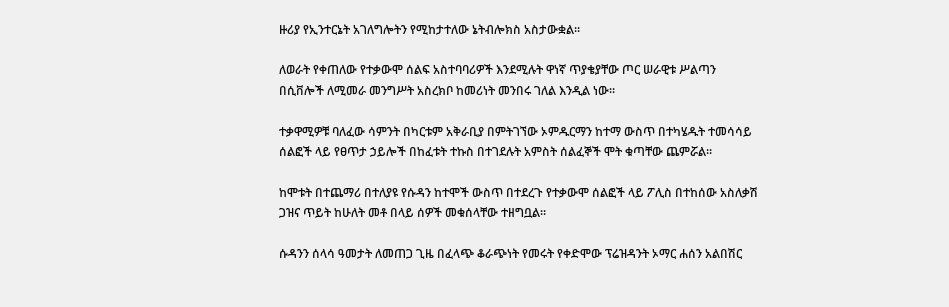ዙሪያ የኢንተርኔት አገለግሎትን የሚከታተለው ኔትብሎክስ አስታውቋል።

ለወራት የቀጠለው የተቃውሞ ሰልፍ አስተባባሪዎች እንደሚሉት ዋነኛ ጥያቄያቸው ጦር ሠራዊቱ ሥልጣን በሲቨሎች ለሚመራ መንግሥት አስረክቦ ከመሪነት መንበሩ ገለል እንዲል ነው።

ተቃዋሚዎቹ ባለፈው ሳምንት በካርቱም አቅራቢያ በምትገኘው ኦምዱርማን ከተማ ውስጥ በተካሄዱት ተመሳሳይ ሰልፎች ላይ የፀጥታ ኃይሎች በከፈቱት ተኩስ በተገደሉት አምስት ሰልፈኞች ሞት ቁጣቸው ጨምሯል።

ከሞቱት በተጨማሪ በተለያዩ የሱዳን ከተሞች ውስጥ በተደረጉ የተቃውሞ ሰልፎች ላይ ፖሊስ በተከሰው አስለቃሽ ጋዝና ጥይት ከሁለት መቶ በላይ ሰዎች መቁሰላቸው ተዘግቧል።

ሱዳንን ሰላሳ ዓመታት ለመጠጋ ጊዜ በፈላጭ ቆራጭነት የመሩት የቀድሞው ፕሬዝዳንት ኦማር ሐሰን አልበሽር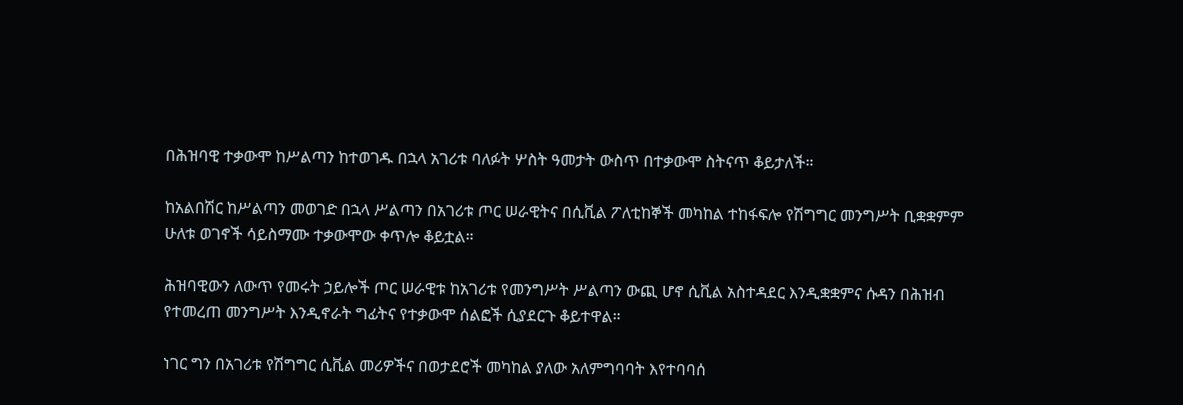በሕዝባዊ ተቃውሞ ከሥልጣን ከተወገዱ በኋላ አገሪቱ ባለፉት ሦስት ዓመታት ውስጥ በተቃውሞ ስትናጥ ቆይታለች።

ከአልበሽር ከሥልጣን መወገድ በኋላ ሥልጣን በአገሪቱ ጦር ሠራዊትና በሲቪል ፖለቲከኞች መካከል ተከፋፍሎ የሽግግር መንግሥት ቢቋቋምም ሁለቱ ወገኖች ሳይስማሙ ተቃውሞው ቀጥሎ ቆይቷል።

ሕዝባዊውን ለውጥ የመሩት ኃይሎች ጦር ሠራዊቱ ከአገሪቱ የመንግሥት ሥልጣን ውጪ ሆኖ ሲቪል አስተዳደር እንዲቋቋምና ሱዳን በሕዝብ የተመረጠ መንግሥት እንዲኖራት ግፊትና የተቃውሞ ሰልፎች ሲያደርጉ ቆይተዋል።

ነገር ግን በአገሪቱ የሽግግር ሲቪል መሪዎችና በወታደሮች መካከል ያለው አለምግባባት እየተባባሰ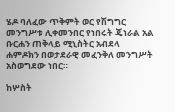ሄዶ ባለፈው ጥቅምት ወር የሽግግር መንግሥቱ ሊቀመንበር የነበሩት ጄነራል አል ቡርሐን ጠቅላይ ሚኒስትር አብደላ ሐምዶክን በወታደራዊ መፈንቅለ መንግሥት አስወግደው ነበር።

ከሦስት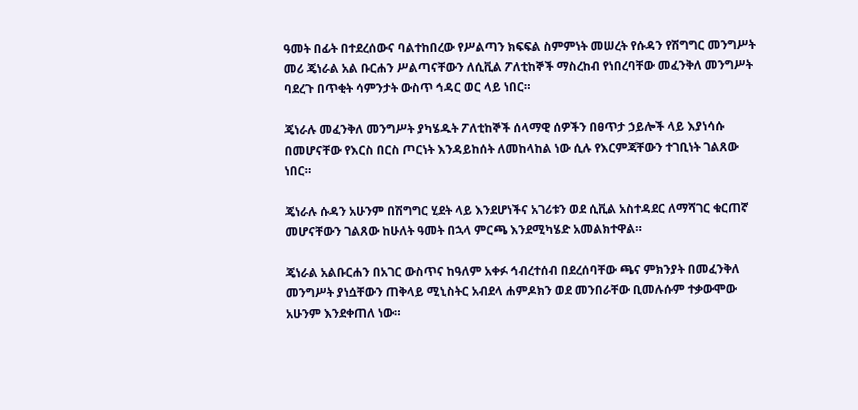ዓመት በፊት በተደረሰውና ባልተከበረው የሥልጣን ክፍፍል ስምምነት መሠረት የሱዳን የሽግግር መንግሥት መሪ ጄነራል አል ቡርሐን ሥልጣናቸውን ለሲቪል ፖለቲከኞች ማስረከብ የነበረባቸው መፈንቅለ መንግሥት ባደረጉ በጥቂት ሳምንታት ውስጥ ኅዳር ወር ላይ ነበር።

ጄነራሉ መፈንቅለ መንግሥት ያካሄዱት ፖለቲከኞች ሰላማዊ ሰዎችን በፀጥታ ኃይሎች ላይ እያነሳሱ በመሆናቸው የእርስ በርስ ጦርነት እንዳይከሰት ለመከላከል ነው ሲሉ የእርምጃቸውን ተገቢነት ገልጸው ነበር።

ጄነራሉ ሱዳን አሁንም በሽግግር ሂደት ላይ እንደሆነችና አገሪቱን ወደ ሲቪል አስተዳደር ለማሻገር ቁርጠኛ መሆናቸውን ገልጸው ከሁለት ዓመት በኋላ ምርጫ እንደሚካሄድ አመልክተዋል።

ጄነራል አልቡርሐን በአገር ውስጥና ከዓለም አቀፉ ኅብረተሰብ በደረሰባቸው ጫና ምክንያት በመፈንቅለ መንግሥት ያነሷቸውን ጠቅላይ ሚኒስትር አብደላ ሐምዶክን ወደ መንበራቸው ቢመሉሱም ተቃውሞው አሁንም እንደቀጠለ ነው።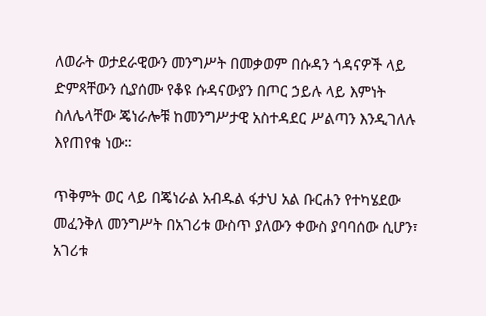ለወራት ወታደራዊውን መንግሥት በመቃወም በሱዳን ጎዳናዎች ላይ ድምጻቸውን ሲያሰሙ የቆዩ ሱዳናውያን በጦር ኃይሉ ላይ እምነት ስለሌላቸው ጄነራሎቹ ከመንግሥታዊ አስተዳደር ሥልጣን እንዲገለሉ እየጠየቁ ነው።

ጥቅምት ወር ላይ በጄነራል አብዱል ፋታህ አል ቡርሐን የተካሄደው መፈንቅለ መንግሥት በአገሪቱ ውስጥ ያለውን ቀውስ ያባባሰው ሲሆን፣ አገሪቱ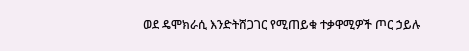ወደ ዴሞክራሲ እንድትሸጋገር የሚጠይቁ ተቃዋሚዎች ጦር ኃይሉ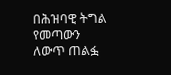በሕዝባዊ ትግል የመጣውን ለውጥ ጠልፏ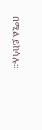በሚል ይከሳሉ።